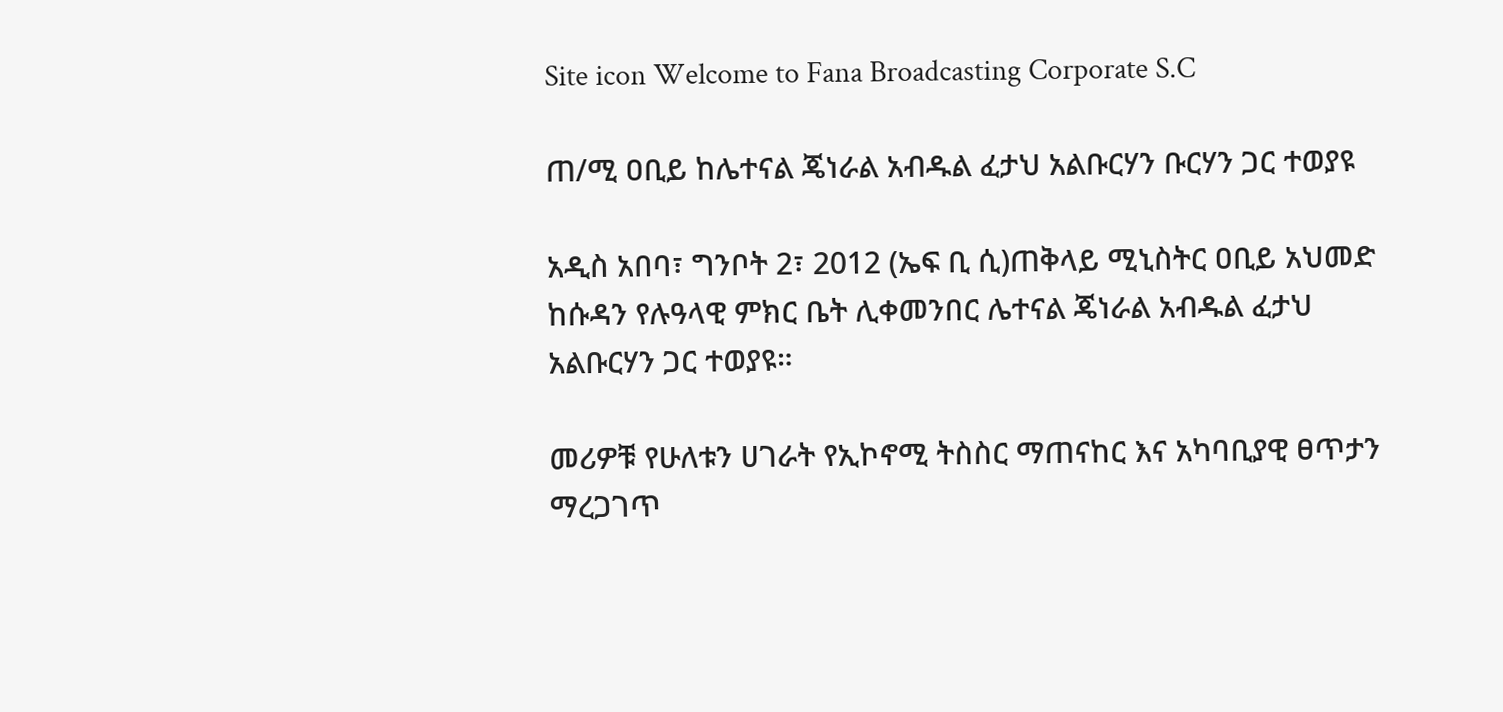Site icon Welcome to Fana Broadcasting Corporate S.C

ጠ/ሚ ዐቢይ ከሌተናል ጄነራል አብዱል ፈታህ አልቡርሃን ቡርሃን ጋር ተወያዩ

አዲስ አበባ፣ ግንቦት 2፣ 2012 (ኤፍ ቢ ሲ)ጠቅላይ ሚኒስትር ዐቢይ አህመድ ከሱዳን የሉዓላዊ ምክር ቤት ሊቀመንበር ሌተናል ጄነራል አብዱል ፈታህ አልቡርሃን ጋር ተወያዩ።

መሪዎቹ የሁለቱን ሀገራት የኢኮኖሚ ትስስር ማጠናከር እና አካባቢያዊ ፀጥታን ማረጋገጥ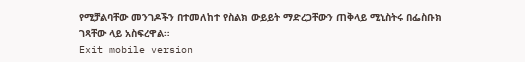የሚቻልባቸው መንገዶችን በተመለከተ የስልክ ውይይት ማድረጋቸውን ጠቅላይ ሚኒስትሩ በፌስቡክ ገጻቸው ላይ አስፍረዋል።
Exit mobile version